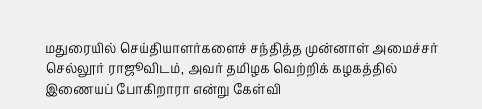மதுரையில் செய்தியாளர்களைச் சந்தித்த முன்னாள் அமைச்சர் செல்லூர் ராஜூவிடம், அவர் தமிழக வெற்றிக் கழகத்தில் இணையப் போகிறாரா என்று கேள்வி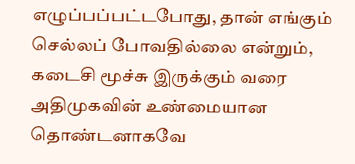எழுப்பப்பட்டபோது, தான் எங்கும் செல்லப் போவதில்லை என்றும், கடைசி மூச்சு இருக்கும் வரை அதிமுகவின் உண்மையான தொண்டனாகவே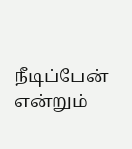நீடிப்பேன் என்றும்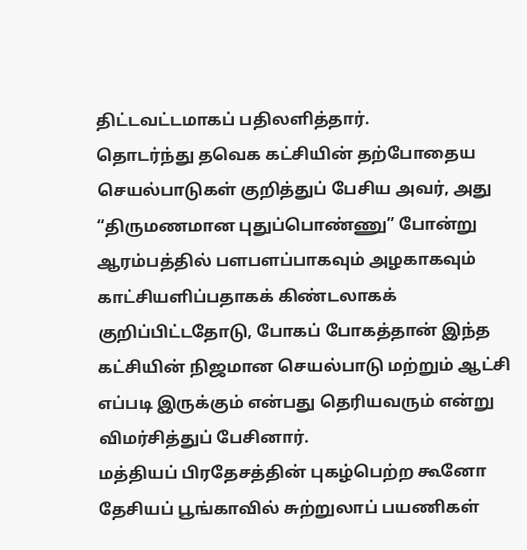திட்டவட்டமாகப் பதிலளித்தார்.
தொடர்ந்து தவெக கட்சியின் தற்போதைய செயல்பாடுகள் குறித்துப் பேசிய அவர், அது “திருமணமான புதுப்பொண்ணு” போன்று ஆரம்பத்தில் பளபளப்பாகவும் அழகாகவும் காட்சியளிப்பதாகக் கிண்டலாகக் குறிப்பிட்டதோடு, போகப் போகத்தான் இந்த கட்சியின் நிஜமான செயல்பாடு மற்றும் ஆட்சி எப்படி இருக்கும் என்பது தெரியவரும் என்று விமர்சித்துப் பேசினார்.
மத்தியப் பிரதேசத்தின் புகழ்பெற்ற கூனோ தேசியப் பூங்காவில் சுற்றுலாப் பயணிகள்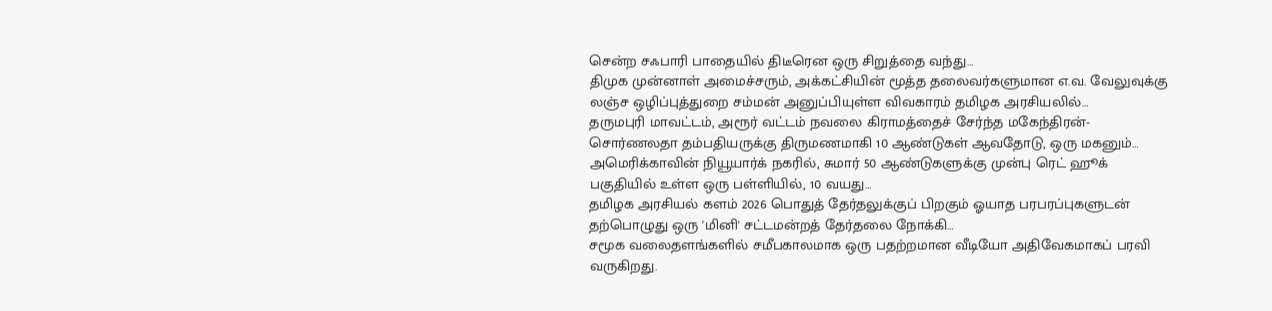சென்ற சஃபாரி பாதையில் திடீரென ஒரு சிறுத்தை வந்து…
திமுக முன்னாள் அமைச்சரும், அக்கட்சியின் மூத்த தலைவர்களுமான எ.வ. வேலுவுக்கு லஞ்ச ஒழிப்புத்துறை சம்மன் அனுப்பியுள்ள விவகாரம் தமிழக அரசியலில்…
தருமபுரி மாவட்டம், அரூர் வட்டம் நவலை கிராமத்தைச் சேர்ந்த மகேந்திரன்-சொர்ணலதா தம்பதியருக்கு திருமணமாகி 10 ஆண்டுகள் ஆவதோடு, ஒரு மகனும்…
அமெரிக்காவின் நியூயார்க் நகரில், சுமார் 50 ஆண்டுகளுக்கு முன்பு ரெட் ஹூக் பகுதியில் உள்ள ஒரு பள்ளியில், 10 வயது…
தமிழக அரசியல் களம் 2026 பொதுத் தேர்தலுக்குப் பிறகும் ஓயாத பரபரப்புகளுடன் தற்பொழுது ஒரு 'மினி' சட்டமன்றத் தேர்தலை நோக்கி…
சமூக வலைதளங்களில் சமீபகாலமாக ஒரு பதற்றமான வீடியோ அதிவேகமாகப் பரவி வருகிறது.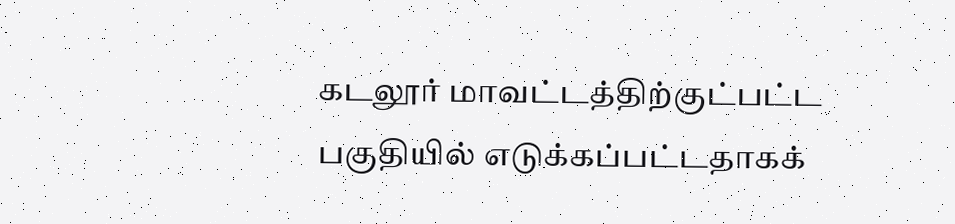கடலூர் மாவட்டத்திற்குட்பட்ட பகுதியில் எடுக்கப்பட்டதாகக்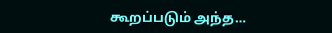கூறப்படும் அந்த…